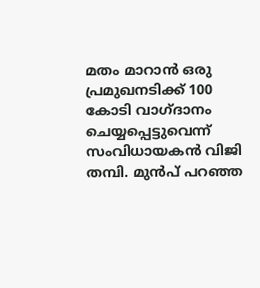മതം മാറാന്‍ ഒരു പ്രമുഖനടിക്ക് 100 കോടി വാഗ്ദാനം ചെയ്യപ്പെട്ടുവെന്ന് സംവിധായകന്‍ വിജി തമ്പി. മുന്‍പ് പറഞ്ഞ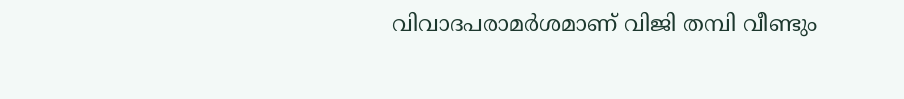വിവാദപരാമര്‍ശമാണ് വിജി തമ്പി വീണ്ടും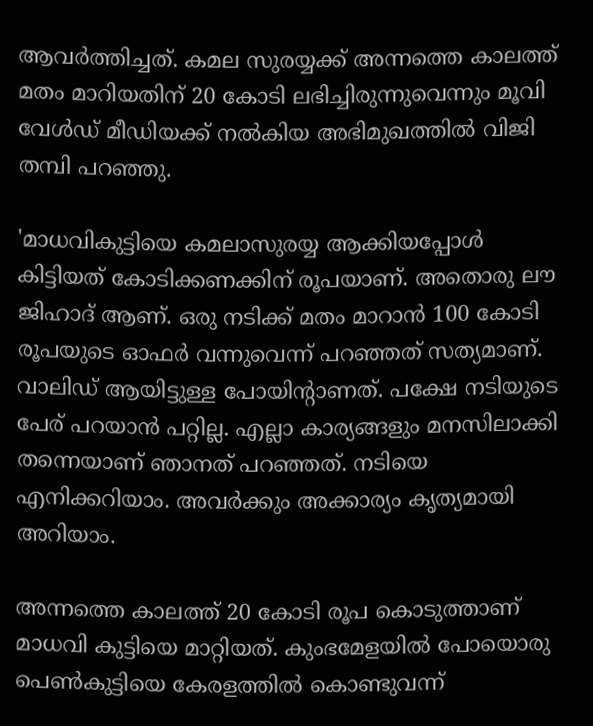ആവര്‍ത്തിച്ചത്. കമല സുരയ്യക്ക് അന്നത്തെ കാലത്ത് മതം മാറിയതിന് 20 കോടി ലഭിച്ചിരുന്നുവെന്നും മൂവി വേള്‍ഡ് മീഡിയക്ക് നല്‍കിയ അഭിമുഖത്തില്‍ വിജി തമ്പി പറഞ്ഞു.

'മാധവികുട്ടിയെ കമലാസുരയ്യ ആക്കിയപ്പോൾ കിട്ടിയത് കോടിക്കണക്കിന് രൂപയാണ്. അതൊരു ലൗ ജിഹാദ് ആണ്. ഒരു നടിക്ക് മതം മാറാന്‍ 100 കോടി രൂപയുടെ ഓഫര്‍ വന്നുവെന്ന് പറഞ്ഞത് സത്യമാണ്. വാലിഡ് ആയിട്ടുള്ള പോയിന്‍റാണത്. പക്ഷേ നടിയുടെ പേര് പറയാന്‍ പറ്റില്ല. എല്ലാ കാര്യങ്ങളും മനസിലാക്കി തന്നെയാണ് ഞാനത് പറഞ്ഞത്. നടിയെ എനിക്കറിയാം. അവര്‍ക്കും അക്കാര്യം കൃത്യമായി അറിയാം.

അന്നത്തെ കാലത്ത് 20 കോടി രൂപ കൊടുത്താണ് മാധവി കുട്ടിയെ മാറ്റിയത്. കുംഭമേളയില്‍ പോയൊരു പെണ്‍കുട്ടിയെ കേരളത്തില്‍ കൊണ്ടുവന്ന്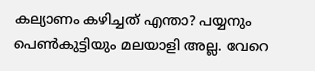കല്യാണം കഴിച്ചത് എന്താ? പയ്യനും പെണ്‍കുട്ടിയും മലയാളി അല്ല. വേറെ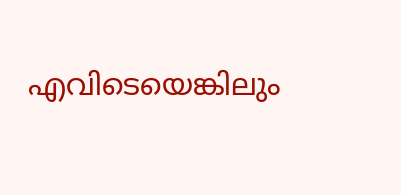എവിടെയെങ്കിലും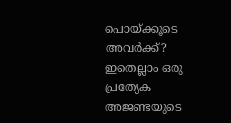പൊയ്ക്കൂടെ അവര്‍ക്ക്? ഇതെല്ലാം ഒരു പ്രത്യേക അജണ്ടയുടെ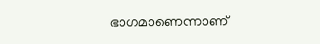ഭാഗമാണെന്നാണ്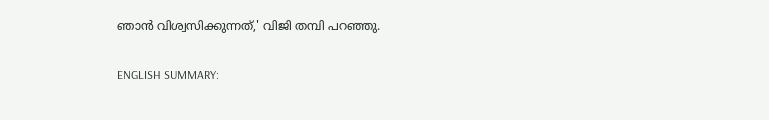ഞാന്‍ വിശ്വസിക്കുന്നത്,' വിജി തമ്പി പറഞ്ഞു.

ENGLISH SUMMARY: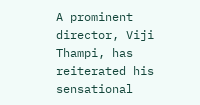A prominent director, Viji Thampi, has reiterated his sensational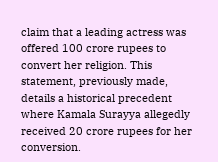claim that a leading actress was offered 100 crore rupees to convert her religion. This statement, previously made, details a historical precedent where Kamala Surayya allegedly received 20 crore rupees for her conversion.